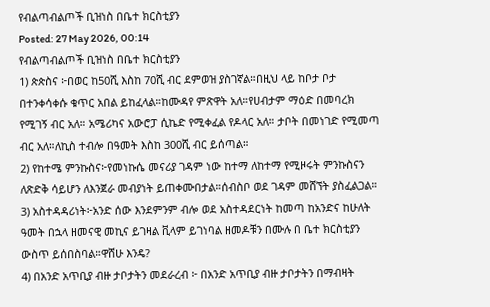የብልጣብልጦች ቢዝነስ በቤተ ክርስቲያን
Posted: 27 May 2026, 00:14
የብልጣብልጦች ቢዝነስ በቤተ ክርስቲያን
1) ጵጵስና ፦በወር ከ50ሺ እስከ 70ሺ ብር ደምወዝ ያስገኛል።በዚህ ላይ ከቦታ ቦታ በተንቀሳቀሱ ቁጥር አበል ይከፈላል።ከሙዳየ ምጽዋት አለ።የሀብታም ማዕድ በመባረክ የሚገኝ ብር አለ። አሜሪካና አውሮፓ ሲኬድ የሚቀፈል የዶላር አለ። ታቦት በመነገድ የሚመጣ ብር አለ።ለኪስ ተብሎ በዓመት እስከ 300ሺ ብር ይሰጣል።
2) የከተሜ ምንኩስና፦የመነኩሴ መናሪያ ገዳም ነው ከተማ ለከተማ የሚዞሩት ምንኩስናን ለጽድቅ ሳይሆን ለእንጀራ መብያነት ይጠቀሙበታል።ሰብስቦ ወደ ገዳም መሸኘት ያስፈልጋል።
3) አስተዳዳሪነት፦አንድ ሰው እንደምንም ብሎ ወደ አስተዳደርነት ከመጣ ከአንድና ከሁለት ዓመት በኋላ ዘመናዊ መኪና ይገዛል ቪላም ይገነባል ዘመዶቹን በሙሉ በ ቤተ ክርስቲያን ውስጥ ይሰበስባል።ዋሸሁ እንዴ?
4) በአንድ አጥቢያ ብዙ ታቦታትን መደራረብ ፦ በአንድ አጥቢያ ብዙ ታቦታትን በማብዛት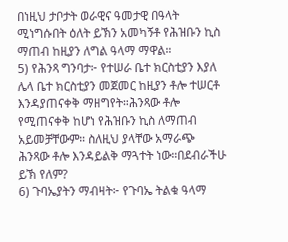በነዚህ ታቦታት ወራዊና ዓመታዊ በዓላት ሚነግሱበት ዕለት ይኽን አመካኝቶ የሕዝቡን ኪስ ማጠብ ከዚያን ለግል ዓላማ ማዋል።
5) የሕንጻ ግንባታ፦ የተሠራ ቤተ ክርስቲያን እያለ ሌላ ቤተ ክርስቲያን መጀመር ከዚያን ቶሎ ተሠርቶ እንዳያጠናቀቅ ማዘግየት።ሕንጻው ቶሎ የሚጠናቀቅ ከሆነ የሕዝቡን ኪስ ለማጠብ አይመቻቸውም። ስለዚህ ያላቸው አማራጭ ሕንጻው ቶሎ እንዳይልቅ ማጓተት ነው።በደብራችሁ ይኽ የለም?
6) ጉባኤያትን ማብዛት፦ የጉባኤ ትልቁ ዓላማ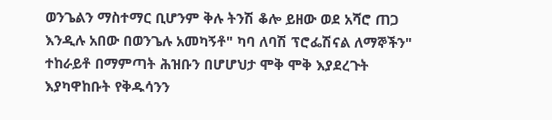ወንጌልን ማስተማር ቢሆንም ቅሉ ትንሽ ቆሎ ይዘው ወደ አሻሮ ጠጋ እንዲሉ አበው በወንጌሉ አመካኝቶ" ካባ ለባሽ ፕሮፌሽናል ለማኞችን" ተከራይቶ በማምጣት ሕዝቡን በሆሆህታ ሞቅ ሞቅ እያደረጉት እያካዋከቡት የቅዱሳንን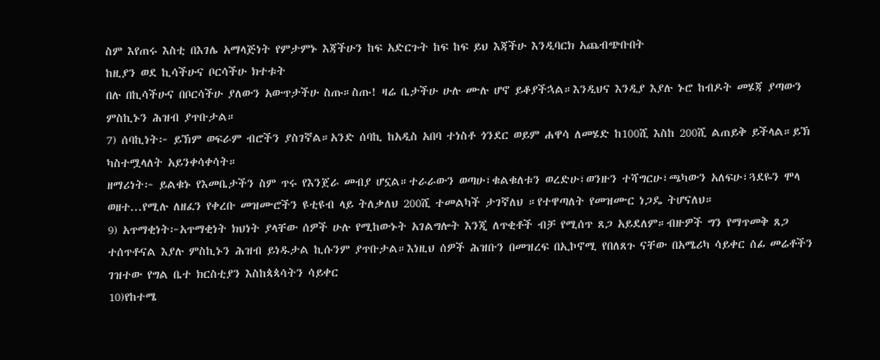ስም እየጠሩ እስቲ በእገሌ አማላጅነት የምታምኑ እጃችሁን ከፍ አድርጉት ከፍ ከፍ ይህ እጃችሁ እንዲባርክ አጨብጭቡበት
ከዚያን ወደ ኪሳችሁና ቦርሳችሁ ክተቱት
በሉ በኪሳችሁና በቦርሳችሁ ያለውን አውጥታችሁ ስጡ።ስጡ! ዛሬ ቤታችሁ ሁሉ ሙሉ ሆኖ ይቆያችኋል።እንዲህና እንዲያ እያሉ ኑሮ ከብዶት መሄጃ ያጣውን ምስኪኑን ሕዝብ ያጥቡታል።
7) ሰባኪነት፦ ይኽም ወፍራም ብሮችን ያስገኛል።አንድ ሰባኪ ከአዲስ አበባ ተነስቶ ጎንደር ወይም ሐዋሳ ለመሄድ ከ100ሺ እስከ 200ሺ ልጠይቅ ይችላል።ይኽ ካስተሟላለት አይንቀሳቀሳት።
ዘማሪነት፦ ይልቁኑ የእመቤታችን ስም ጥሩ የእንጀራ መብያ ሆኗል።ተራራውን ወጣሁ፣ቁልቁለቱን ወረድሁ፣ወንዙን ተሻግርሁ፣ጫካውን አለፍሁ፣ጓደዬን ሞላ ወዘተ...የሚሉ ለዘፈን የቀረቡ መዝሙሮችን ዩቲዩብ ላይ ትለቃለህ 200ሺ ተመልካች ታገኛለህ ።የተዋጣለት የመዝሙር ነጋዴ ትሆናለህ።
9) አጥማቂነት፦አጥማቂነት ክህነት ያላቸው ሰዎች ሁሉ የሚከውኑት አገልግሎት እንጂ ለጥቂቶች ብቻ የሚሰጥ ጸጋ አይደለም።ብዙዎች ግን የማጥመቅ ጸጋ ተሰጥቶናል እያሉ ምስኪኑን ሕዝብ ይነዱታል ኪሱንም ያጥቡታል።እነዚህ ሰዎች ሕዝቡን በመዝረፍ በኢኮኖሚ የበለጸጉ ናቸው በአሜሪካ ሳይቀር ሰፊ መሬቶችን ገዝተው የግል ቤተ ክርስቲያን እስከጳጳሳትን ሳይቀር
10)የከተሜ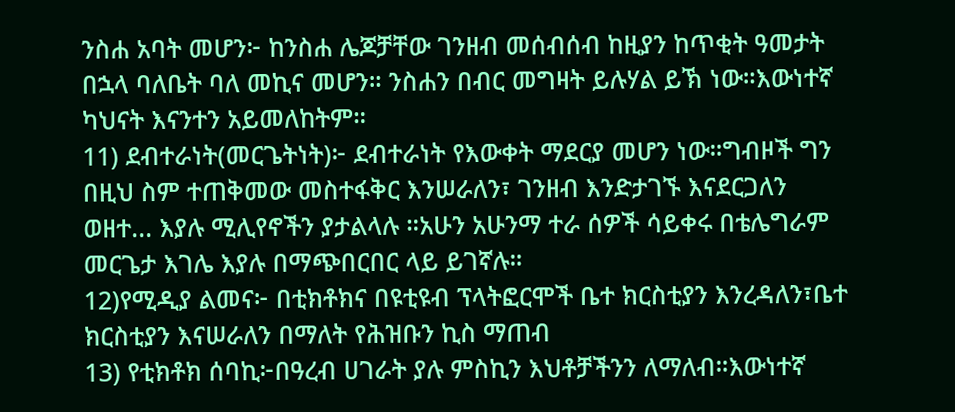ንስሐ አባት መሆን፦ ከንስሐ ሌጆቻቸው ገንዘብ መሰብሰብ ከዚያን ከጥቂት ዓመታት በኋላ ባለቤት ባለ መኪና መሆን። ንስሐን በብር መግዛት ይሉሃል ይኽ ነው።እውነተኛ ካህናት እናንተን አይመለከትም።
11) ደብተራነት(መርጌትነት)፦ ደብተራነት የእውቀት ማደርያ መሆን ነው።ግብዞች ግን በዚህ ስም ተጠቅመው መስተፋቅር እንሠራለን፣ ገንዘብ እንድታገኙ እናደርጋለን ወዘተ... እያሉ ሚሊየኖችን ያታልላሉ ።አሁን አሁንማ ተራ ሰዎች ሳይቀሩ በቴሌግራም መርጌታ እገሌ እያሉ በማጭበርበር ላይ ይገኛሉ።
12)የሚዲያ ልመና፦ በቲክቶክና በዩቲዩብ ፕላትፎርሞች ቤተ ክርስቲያን እንረዳለን፣ቤተ ክርስቲያን እናሠራለን በማለት የሕዝቡን ኪስ ማጠብ
13) የቲክቶክ ሰባኪ፦በዓረብ ሀገራት ያሉ ምስኪን እህቶቻችንን ለማለብ።እውነተኛ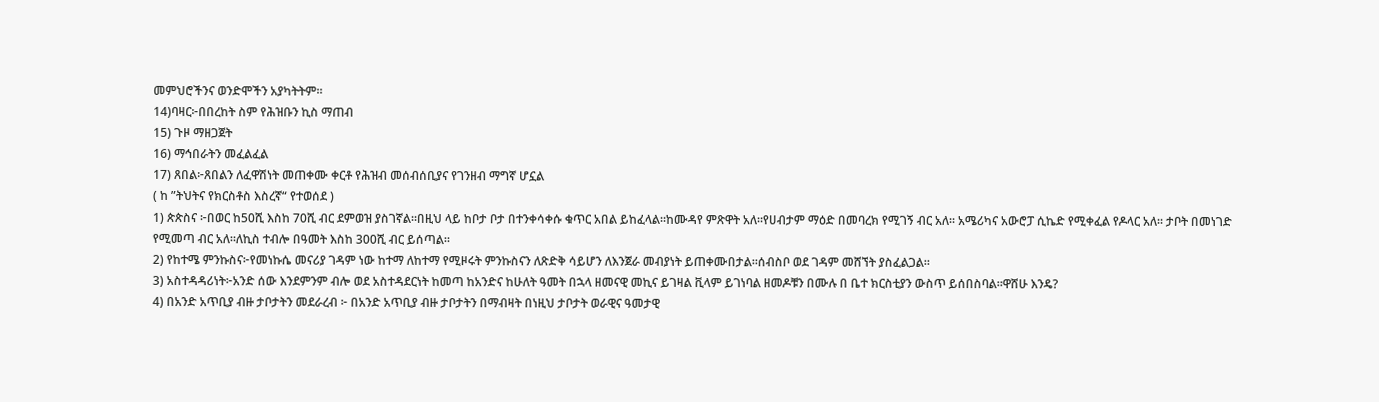መምህሮችንና ወንድሞችን አያካትትም።
14)ባዛር፦በበረከት ስም የሕዝቡን ኪስ ማጠብ
15) ጉዞ ማዘጋጀት
16) ማኅበራትን መፈልፈል
17) ጸበል፦ጸበልን ለፈዋሽነት መጠቀሙ ቀርቶ የሕዝብ መሰብሰቢያና የገንዘብ ማግኛ ሆኗል
( ከ ”ትህትና የክርስቶስ እስረኛ“ የተወሰደ )
1) ጵጵስና ፦በወር ከ50ሺ እስከ 70ሺ ብር ደምወዝ ያስገኛል።በዚህ ላይ ከቦታ ቦታ በተንቀሳቀሱ ቁጥር አበል ይከፈላል።ከሙዳየ ምጽዋት አለ።የሀብታም ማዕድ በመባረክ የሚገኝ ብር አለ። አሜሪካና አውሮፓ ሲኬድ የሚቀፈል የዶላር አለ። ታቦት በመነገድ የሚመጣ ብር አለ።ለኪስ ተብሎ በዓመት እስከ 300ሺ ብር ይሰጣል።
2) የከተሜ ምንኩስና፦የመነኩሴ መናሪያ ገዳም ነው ከተማ ለከተማ የሚዞሩት ምንኩስናን ለጽድቅ ሳይሆን ለእንጀራ መብያነት ይጠቀሙበታል።ሰብስቦ ወደ ገዳም መሸኘት ያስፈልጋል።
3) አስተዳዳሪነት፦አንድ ሰው እንደምንም ብሎ ወደ አስተዳደርነት ከመጣ ከአንድና ከሁለት ዓመት በኋላ ዘመናዊ መኪና ይገዛል ቪላም ይገነባል ዘመዶቹን በሙሉ በ ቤተ ክርስቲያን ውስጥ ይሰበስባል።ዋሸሁ እንዴ?
4) በአንድ አጥቢያ ብዙ ታቦታትን መደራረብ ፦ በአንድ አጥቢያ ብዙ ታቦታትን በማብዛት በነዚህ ታቦታት ወራዊና ዓመታዊ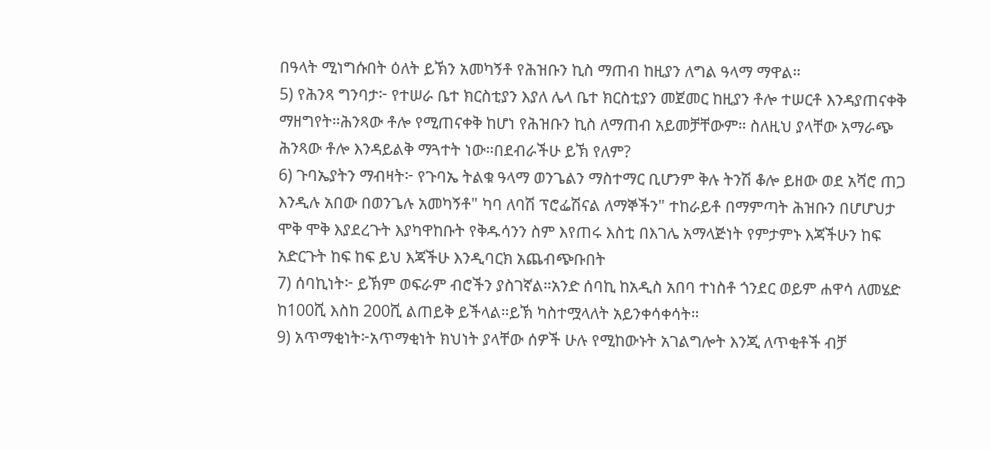በዓላት ሚነግሱበት ዕለት ይኽን አመካኝቶ የሕዝቡን ኪስ ማጠብ ከዚያን ለግል ዓላማ ማዋል።
5) የሕንጻ ግንባታ፦ የተሠራ ቤተ ክርስቲያን እያለ ሌላ ቤተ ክርስቲያን መጀመር ከዚያን ቶሎ ተሠርቶ እንዳያጠናቀቅ ማዘግየት።ሕንጻው ቶሎ የሚጠናቀቅ ከሆነ የሕዝቡን ኪስ ለማጠብ አይመቻቸውም። ስለዚህ ያላቸው አማራጭ ሕንጻው ቶሎ እንዳይልቅ ማጓተት ነው።በደብራችሁ ይኽ የለም?
6) ጉባኤያትን ማብዛት፦ የጉባኤ ትልቁ ዓላማ ወንጌልን ማስተማር ቢሆንም ቅሉ ትንሽ ቆሎ ይዘው ወደ አሻሮ ጠጋ እንዲሉ አበው በወንጌሉ አመካኝቶ" ካባ ለባሽ ፕሮፌሽናል ለማኞችን" ተከራይቶ በማምጣት ሕዝቡን በሆሆህታ ሞቅ ሞቅ እያደረጉት እያካዋከቡት የቅዱሳንን ስም እየጠሩ እስቲ በእገሌ አማላጅነት የምታምኑ እጃችሁን ከፍ አድርጉት ከፍ ከፍ ይህ እጃችሁ እንዲባርክ አጨብጭቡበት
7) ሰባኪነት፦ ይኽም ወፍራም ብሮችን ያስገኛል።አንድ ሰባኪ ከአዲስ አበባ ተነስቶ ጎንደር ወይም ሐዋሳ ለመሄድ ከ100ሺ እስከ 200ሺ ልጠይቅ ይችላል።ይኽ ካስተሟላለት አይንቀሳቀሳት።
9) አጥማቂነት፦አጥማቂነት ክህነት ያላቸው ሰዎች ሁሉ የሚከውኑት አገልግሎት እንጂ ለጥቂቶች ብቻ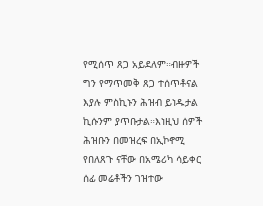የሚሰጥ ጸጋ አይደለም።ብዙዎች ግን የማጥመቅ ጸጋ ተሰጥቶናል እያሉ ምስኪኑን ሕዝብ ይነዱታል ኪሱንም ያጥቡታል።እነዚህ ሰዎች ሕዝቡን በመዝረፍ በኢኮኖሚ የበለጸጉ ናቸው በአሜሪካ ሳይቀር ሰፊ መሬቶችን ገዝተው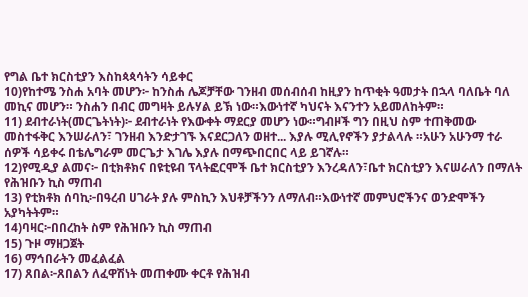የግል ቤተ ክርስቲያን እስከጳጳሳትን ሳይቀር
10)የከተሜ ንስሐ አባት መሆን፦ ከንስሐ ሌጆቻቸው ገንዘብ መሰብሰብ ከዚያን ከጥቂት ዓመታት በኋላ ባለቤት ባለ መኪና መሆን። ንስሐን በብር መግዛት ይሉሃል ይኽ ነው።እውነተኛ ካህናት እናንተን አይመለከትም።
11) ደብተራነት(መርጌትነት)፦ ደብተራነት የእውቀት ማደርያ መሆን ነው።ግብዞች ግን በዚህ ስም ተጠቅመው መስተፋቅር እንሠራለን፣ ገንዘብ እንድታገኙ እናደርጋለን ወዘተ... እያሉ ሚሊየኖችን ያታልላሉ ።አሁን አሁንማ ተራ ሰዎች ሳይቀሩ በቴሌግራም መርጌታ እገሌ እያሉ በማጭበርበር ላይ ይገኛሉ።
12)የሚዲያ ልመና፦ በቲክቶክና በዩቲዩብ ፕላትፎርሞች ቤተ ክርስቲያን እንረዳለን፣ቤተ ክርስቲያን እናሠራለን በማለት የሕዝቡን ኪስ ማጠብ
13) የቲክቶክ ሰባኪ፦በዓረብ ሀገራት ያሉ ምስኪን እህቶቻችንን ለማለብ።እውነተኛ መምህሮችንና ወንድሞችን አያካትትም።
14)ባዛር፦በበረከት ስም የሕዝቡን ኪስ ማጠብ
15) ጉዞ ማዘጋጀት
16) ማኅበራትን መፈልፈል
17) ጸበል፦ጸበልን ለፈዋሽነት መጠቀሙ ቀርቶ የሕዝብ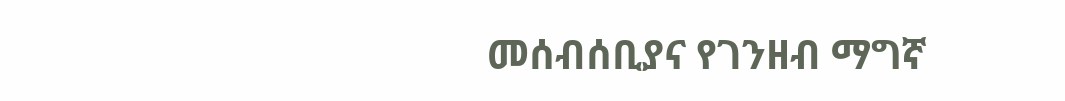መሰብሰቢያና የገንዘብ ማግኛ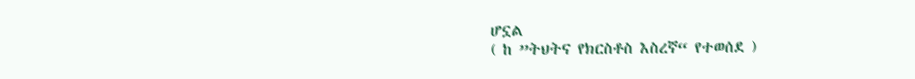ሆኗል
( ከ ”ትህትና የክርስቶስ እስረኛ“ የተወሰደ )